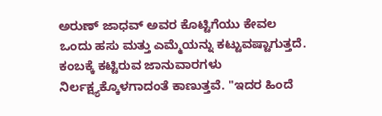ಅರುಣ್ ಜಾಧವ್ ಅವರ ಕೊಟ್ಟಿಗೆಯು ಕೇವಲ ಒಂದು ಹಸು ಮತ್ತು ಎಮ್ಮೆಯನ್ನು ಕಟ್ಟುವಷ್ಟಾಗುತ್ತದೆ. ಕಂಬಕ್ಕೆ ಕಟ್ಟಿರುವ ಜಾನುವಾರಗಳು ನಿರ್ಲಕ್ಷ್ಯಕ್ಕೊಳಗಾದಂತೆ ಕಾಣುತ್ತವೆ. "ಇದರ ಹಿಂದೆ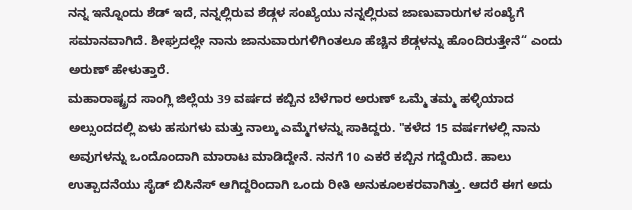ನನ್ನ ಇನ್ನೊಂದು ಶೆಡ್ ಇದೆ, ನನ್ನಲ್ಲಿರುವ ಶೆಡ್ಗಳ ಸಂಖ್ಯೆಯು ನನ್ನಲ್ಲಿರುವ ಜಾಣುವಾರುಗಳ ಸಂಖ್ಯೆಗೆ ಸಮಾನವಾಗಿದೆ. ಶೀಘ್ರದಲ್ಲೇ ನಾನು ಜಾನುವಾರುಗಳಿಗಿಂತಲೂ ಹೆಚ್ಚಿನ ಶೆಡ್ಗಳನ್ನು ಹೊಂದಿರುತ್ತೇನೆ“ ಎಂದು ಅರುಣ್ ಹೇಳುತ್ತಾರೆ.
ಮಹಾರಾಷ್ಟ್ರದ ಸಾಂಗ್ಲಿ ಜಿಲ್ಲೆಯ 39 ವರ್ಷದ ಕಬ್ಬಿನ ಬೆಳೆಗಾರ ಅರುಣ್ ಒಮ್ಮೆ ತಮ್ಮ ಹಳ್ಳಿಯಾದ ಅಲ್ಸುಂದದಲ್ಲಿ ಏಳು ಹಸುಗಳು ಮತ್ತು ನಾಲ್ಕು ಎಮ್ಮೆಗಳನ್ನು ಸಾಕಿದ್ದರು. "ಕಳೆದ 15 ವರ್ಷಗಳಲ್ಲಿ ನಾನು ಅವುಗಳನ್ನು ಒಂದೊಂದಾಗಿ ಮಾರಾಟ ಮಾಡಿದ್ದೇನೆ. ನನಗೆ 10 ಎಕರೆ ಕಬ್ಬಿನ ಗದ್ದೆಯಿದೆ. ಹಾಲು ಉತ್ಪಾದನೆಯು ಸೈಡ್ ಬಿಸಿನೆಸ್ ಆಗಿದ್ದರಿಂದಾಗಿ ಒಂದು ರೀತಿ ಅನುಕೂಲಕರವಾಗಿತ್ತು. ಆದರೆ ಈಗ ಅದು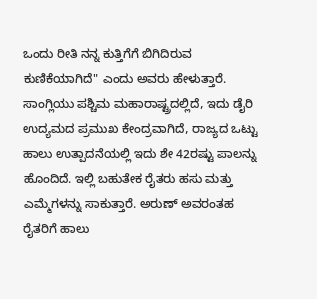ಒಂದು ರೀತಿ ನನ್ನ ಕುತ್ತಿಗೆಗೆ ಬಿಗಿದಿರುವ ಕುಣಿಕೆಯಾಗಿದೆ" ಎಂದು ಅವರು ಹೇಳುತ್ತಾರೆ.
ಸಾಂಗ್ಲಿಯು ಪಶ್ಚಿಮ ಮಹಾರಾಷ್ಟ್ರದಲ್ಲಿದೆ, ಇದು ಡೈರಿ ಉದ್ಯಮದ ಪ್ರಮುಖ ಕೇಂದ್ರವಾಗಿದೆ, ರಾಜ್ಯದ ಒಟ್ಟು ಹಾಲು ಉತ್ಪಾದನೆಯಲ್ಲಿ ಇದು ಶೇ 42ರಷ್ಟು ಪಾಲನ್ನು ಹೊಂದಿದೆ. ಇಲ್ಲಿ ಬಹುತೇಕ ರೈತರು ಹಸು ಮತ್ತು ಎಮ್ಮೆಗಳನ್ನು ಸಾಕುತ್ತಾರೆ. ಅರುಣ್ ಅವರಂತಹ ರೈತರಿಗೆ ಹಾಲು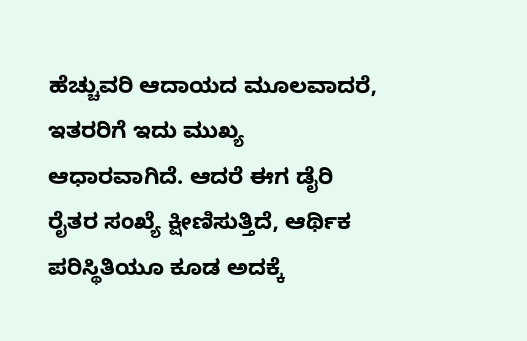ಹೆಚ್ಚುವರಿ ಆದಾಯದ ಮೂಲವಾದರೆ, ಇತರರಿಗೆ ಇದು ಮುಖ್ಯ ಆಧಾರವಾಗಿದೆ. ಆದರೆ ಈಗ ಡೈರಿ ರೈತರ ಸಂಖ್ಯೆ ಕ್ಷೀಣಿಸುತ್ತಿದೆ, ಆರ್ಥಿಕ ಪರಿಸ್ಥಿತಿಯೂ ಕೂಡ ಅದಕ್ಕೆ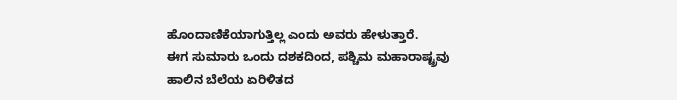ಹೊಂದಾಣಿಕೆಯಾಗುತ್ತಿಲ್ಲ ಎಂದು ಅವರು ಹೇಳುತ್ತಾರೆ.
ಈಗ ಸುಮಾರು ಒಂದು ದಶಕದಿಂದ, ಪಶ್ಚಿಮ ಮಹಾರಾಷ್ಟ್ರವು ಹಾಲಿನ ಬೆಲೆಯ ಏರಿಳಿತದ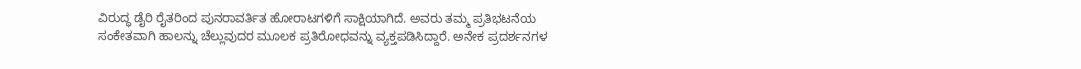ವಿರುದ್ಧ ಡೈರಿ ರೈತರಿಂದ ಪುನರಾವರ್ತಿತ ಹೋರಾಟಗಳಿಗೆ ಸಾಕ್ಷಿಯಾಗಿದೆ. ಅವರು ತಮ್ಮ ಪ್ರತಿಭಟನೆಯ ಸಂಕೇತವಾಗಿ ಹಾಲನ್ನು ಚೆಲ್ಲುವುದರ ಮೂಲಕ ಪ್ರತಿರೋಧವನ್ನು ವ್ಯಕ್ತಪಡಿಸಿದ್ದಾರೆ. ಅನೇಕ ಪ್ರದರ್ಶನಗಳ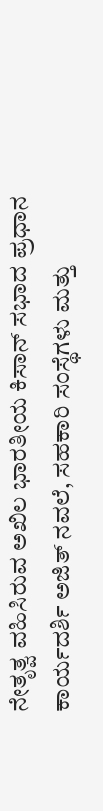ನೇತೃತ್ವ ವಹಿಸಿರುವ ಅಖಿಲ ಭಾರತೀಯ ಕಿಸಾನ್ ಸಭಾದ ಪ್ರಧಾನ ಕಾರ್ಯದರ್ಶಿ ಅಜಿತ್ ನವಲೆ, ಸಹಕಾರಿ ಸಂಸ್ಥೆಗಳು ಮತ್ತು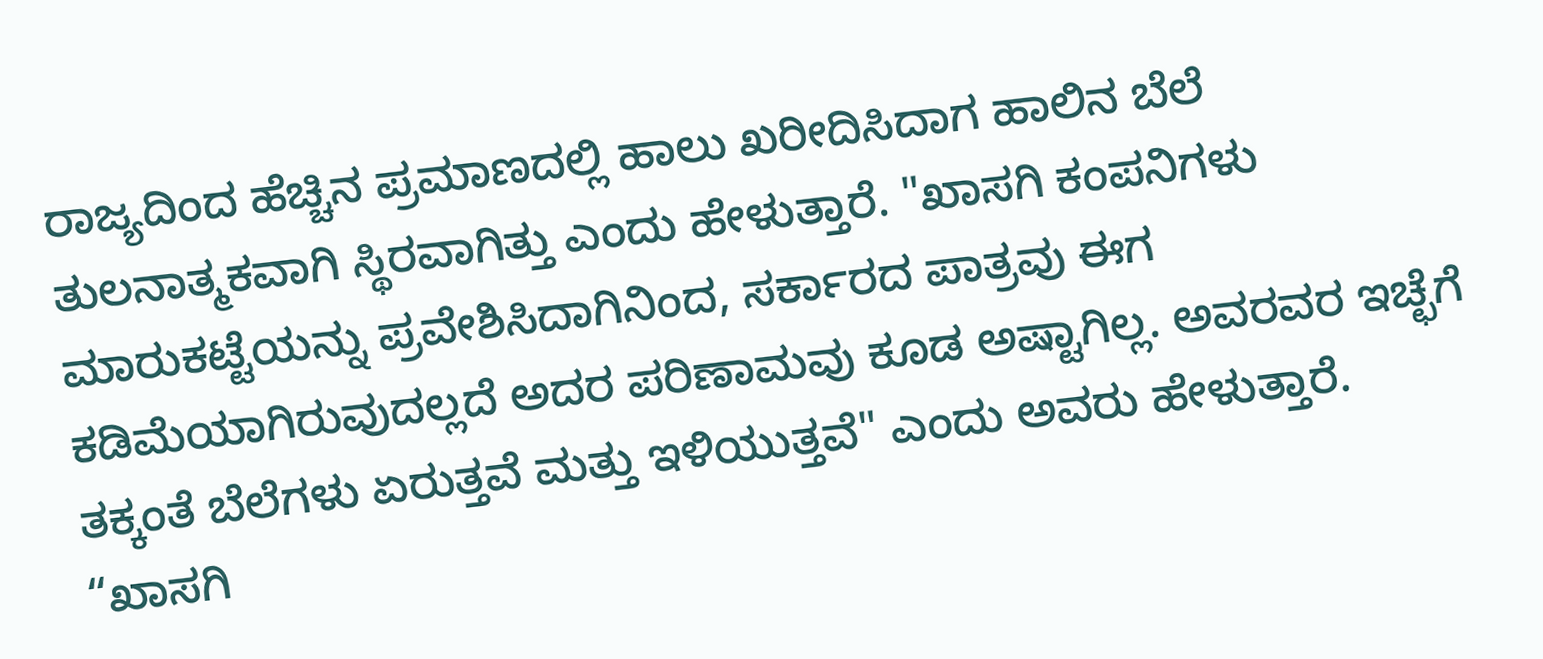ರಾಜ್ಯದಿಂದ ಹೆಚ್ಚಿನ ಪ್ರಮಾಣದಲ್ಲಿ ಹಾಲು ಖರೀದಿಸಿದಾಗ ಹಾಲಿನ ಬೆಲೆ ತುಲನಾತ್ಮಕವಾಗಿ ಸ್ಥಿರವಾಗಿತ್ತು ಎಂದು ಹೇಳುತ್ತಾರೆ. "ಖಾಸಗಿ ಕಂಪನಿಗಳು ಮಾರುಕಟ್ಟೆಯನ್ನು ಪ್ರವೇಶಿಸಿದಾಗಿನಿಂದ, ಸರ್ಕಾರದ ಪಾತ್ರವು ಈಗ ಕಡಿಮೆಯಾಗಿರುವುದಲ್ಲದೆ ಅದರ ಪರಿಣಾಮವು ಕೂಡ ಅಷ್ಟಾಗಿಲ್ಲ. ಅವರವರ ಇಚ್ಛೆಗೆ ತಕ್ಕಂತೆ ಬೆಲೆಗಳು ಏರುತ್ತವೆ ಮತ್ತು ಇಳಿಯುತ್ತವೆ" ಎಂದು ಅವರು ಹೇಳುತ್ತಾರೆ.
“ಖಾಸಗಿ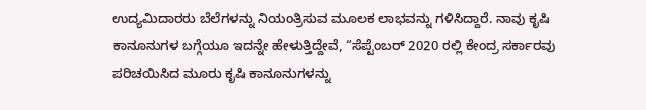ಉದ್ಯಮಿದಾರರು ಬೆಲೆಗಳನ್ನು ನಿಯಂತ್ರಿಸುವ ಮೂಲಕ ಲಾಭವನ್ನು ಗಳಿಸಿದ್ದಾರೆ. ನಾವು ಕೃಷಿ ಕಾನೂನುಗಳ ಬಗ್ಗೆಯೂ ಇದನ್ನೇ ಹೇಳುತ್ತಿದ್ದೇವೆ, “ಸೆಪ್ಟೆಂಬರ್ 2020 ರಲ್ಲಿ ಕೇಂದ್ರ ಸರ್ಕಾರವು ಪರಿಚಯಿಸಿದ ಮೂರು ಕೃಷಿ ಕಾನೂನುಗಳನ್ನು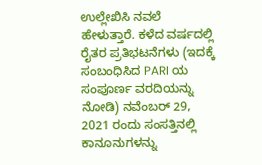ಉಲ್ಲೇಖಿಸಿ ನವಲೆ ಹೇಳುತ್ತಾರೆ. ಕಳೆದ ವರ್ಷದಲ್ಲಿ ರೈತರ ಪ್ರತಿಭಟನೆಗಳು (ಇದಕ್ಕೆ ಸಂಬಂಧಿಸಿದ PARI ಯ ಸಂಪೂರ್ಣ ವರದಿಯನ್ನು ನೋಡಿ) ನವೆಂಬರ್ 29, 2021 ರಂದು ಸಂಸತ್ತಿನಲ್ಲಿ ಕಾನೂನುಗಳನ್ನು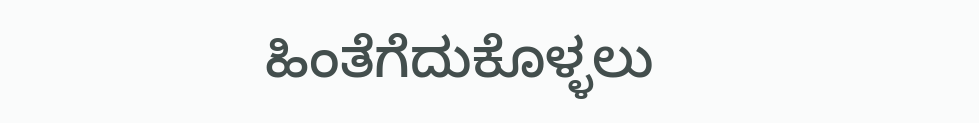ಹಿಂತೆಗೆದುಕೊಳ್ಳಲು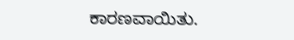ಕಾರಣವಾಯಿತು.